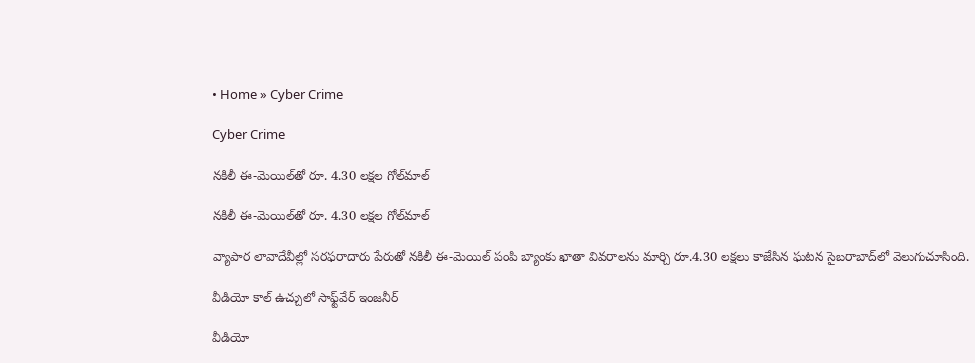• Home » Cyber Crime

Cyber Crime

నకిలీ ఈ-మెయిల్‌తో రూ. 4.30 లక్షల గోల్‌మాల్‌

నకిలీ ఈ-మెయిల్‌తో రూ. 4.30 లక్షల గోల్‌మాల్‌

వ్యాపార లావాదేవీల్లో సరఫరాదారు పేరుతో నకిలీ ఈ-మెయిల్‌ పంపి బ్యాంకు ఖాతా వివరాలను మార్చి రూ.4.30 లక్షలు కాజేసిన ఘటన సైబరాబాద్‌లో వెలుగుచూసింది.

వీడియో కాల్‌ ఉచ్చులో సాఫ్ట్‌వేర్‌ ఇంజనీర్‌

వీడియో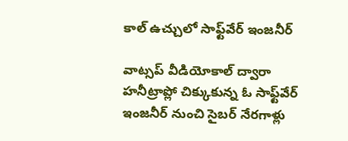కాల్‌ ఉచ్చులో సాఫ్ట్‌వేర్‌ ఇంజనీర్‌

వాట్సప్‌ వీడియోకాల్‌ ద్వారా హనీట్రాప్లో చిక్కుకున్న ఓ సాఫ్ట్‌వేర్‌ ఇంజనీర్‌ నుంచి సైబర్‌ నేరగాళ్లు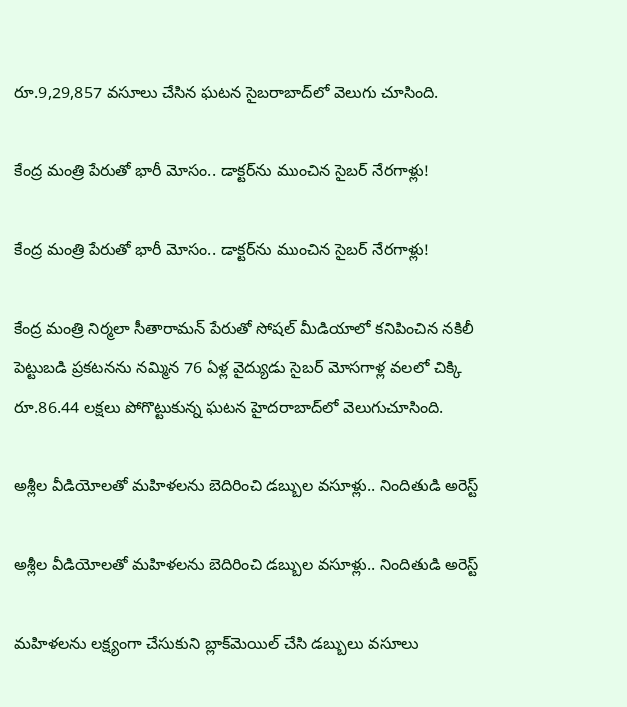రూ.9,29,857 వసూలు చేసిన ఘటన సైబరాబాద్‌లో వెలుగు చూసింది.

కేంద్ర మంత్రి పేరుతో భారీ మోసం.. డాక్టర్‌ను ముంచిన సైబర్ నేరగాళ్లు!

కేంద్ర మంత్రి పేరుతో భారీ మోసం.. డాక్టర్‌ను ముంచిన సైబర్ నేరగాళ్లు!

కేంద్ర మంత్రి నిర్మలా సీతారామన్ పేరుతో సోషల్ మీడియాలో కనిపించిన నకిలీ పెట్టుబడి ప్రకటనను నమ్మిన 76 ఏళ్ల వైద్యుడు సైబర్ మోసగాళ్ల వలలో చిక్కి రూ.86.44 లక్షలు పోగొట్టుకున్న ఘటన హైదరాబాద్‌లో వెలుగుచూసింది.

అశ్లీల వీడియోలతో మహిళలను బెదిరించి డబ్బుల వసూళ్లు.. నిందితుడి అరెస్ట్

అశ్లీల వీడియోలతో మహిళలను బెదిరించి డబ్బుల వసూళ్లు.. నిందితుడి అరెస్ట్

మహిళలను లక్ష్యంగా చేసుకుని బ్లాక్‌మెయిల్ చేసి డబ్బులు వసూలు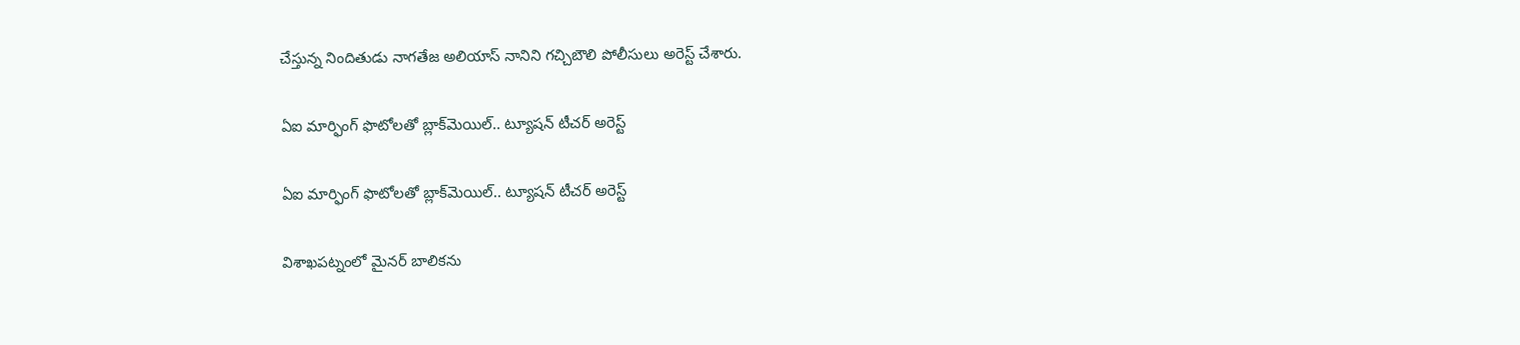చేస్తున్న నిందితుడు నాగతేజ అలియాస్ నానిని గచ్చిబౌలి పోలీసులు అరెస్ట్ చేశారు.

ఏఐ మార్ఫింగ్ ఫొటోలతో బ్లాక్‌మెయిల్.. ట్యూషన్ టీచర్ అరెస్ట్

ఏఐ మార్ఫింగ్ ఫొటోలతో బ్లాక్‌మెయిల్.. ట్యూషన్ టీచర్ అరెస్ట్

విశాఖపట్నంలో మైనర్ బాలికను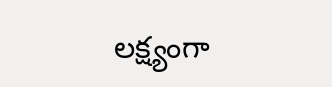లక్ష్యంగా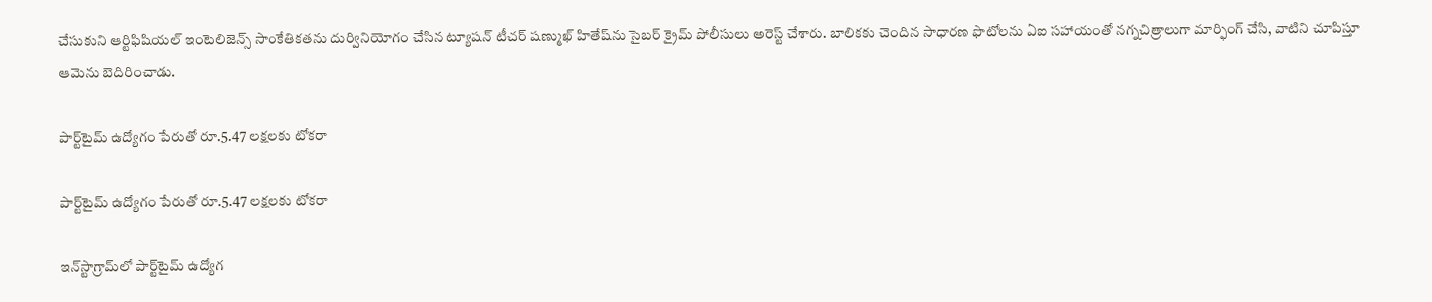చేసుకుని ఆర్టిఫిషియల్ ఇంటెలిజెన్స్ సాంకేతికతను దుర్వినియోగం చేసిన ట్యూషన్ టీచర్ షణ్ముఖ్ హితేష్‌ను సైబర్ క్రైమ్ పోలీసులు అరెస్ట్ చేశారు. బాలికకు చెందిన సాధారణ ఫొటోలను ఏఐ సహాయంతో నగ్నచిత్రాలుగా మార్ఫింగ్ చేసి, వాటిని చూపిస్తూ ఆమెను బెదిరించాడు.

పార్ట్‌టైమ్‌ ఉద్యోగం పేరుతో రూ.5.47 లక్షలకు టోకరా

పార్ట్‌టైమ్‌ ఉద్యోగం పేరుతో రూ.5.47 లక్షలకు టోకరా

ఇన్‌స్టాగ్రామ్‌లో పార్ట్‌టైమ్‌ ఉద్యోగ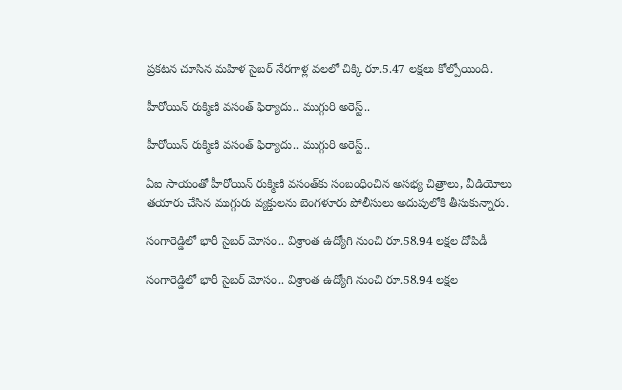ప్రకటన చూసిన మహిళ సైబర్‌ నేరగాళ్ల వలలో చిక్కి రూ.5.47 లక్షలు కోల్పోయింది.

హీరోయిన్ రుక్మిణి వసంత్ ఫిర్యాదు.. ముగ్గురి అరెస్ట్..

హీరోయిన్ రుక్మిణి వసంత్ ఫిర్యాదు.. ముగ్గురి అరెస్ట్..

ఏఐ సాయంతో హీరోయిన్ రుక్మిణి వసంత్‌కు సంబంధించిన అసభ్య చిత్రాలు, వీడియోలు తయారు చేసిన ముగ్గురు వ్యక్తులను బెంగళూరు పోలీసులు అదుపులోకి తీసుకున్నారు.

సంగారెడ్డిలో భారీ సైబర్ మోసం.. విశ్రాంత ఉద్యోగి నుంచి రూ.58.94 లక్షల దోపిడీ

సంగారెడ్డిలో భారీ సైబర్ మోసం.. విశ్రాంత ఉద్యోగి నుంచి రూ.58.94 లక్షల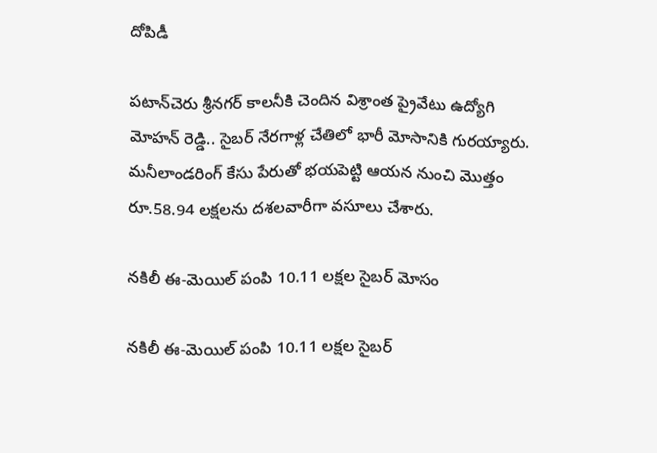దోపిడీ

పటాన్‌చెరు శ్రీనగర్ కాలనీకి చెందిన విశ్రాంత ప్రైవేటు ఉద్యోగి మోహన్ రెడ్డి.. సైబర్ నేరగాళ్ల చేతిలో భారీ మోసానికి గురయ్యారు. మనీలాండరింగ్ కేసు పేరుతో భయపెట్టి ఆయన నుంచి మొత్తం రూ.58.94 లక్షలను దశలవారీగా వసూలు చేశారు.

నకిలీ ఈ-మెయిల్‌ పంపి 10.11 లక్షల సైబర్‌ మోసం

నకిలీ ఈ-మెయిల్‌ పంపి 10.11 లక్షల సైబర్‌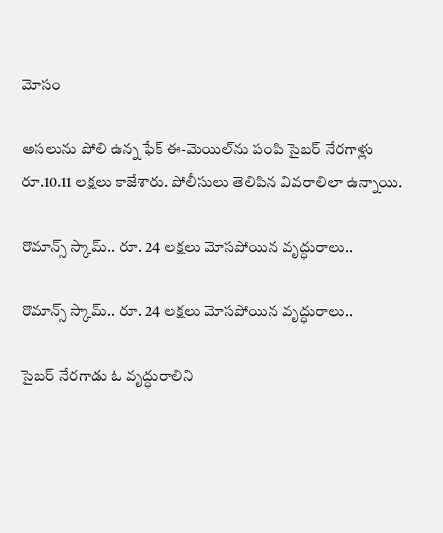మోసం

అసలును పోలి ఉన్న ఫేక్‌ ఈ-మెయిల్‌ను పంపి సైబర్‌ నేరగాళ్లు రూ.10.11 లక్షలు కాజేశారు. పోలీసులు తెలిపిన వివరాలిలా ఉన్నాయి.

రొమాన్స్ స్కామ్.. రూ. 24 లక్షలు మోసపోయిన వృద్ధురాలు..

రొమాన్స్ స్కామ్.. రూ. 24 లక్షలు మోసపోయిన వృద్ధురాలు..

సైబర్ నేరగాడు ఓ వృద్ధురాలిని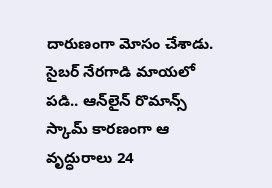దారుణంగా మోసం చేశాడు. సైబర్ నేరగాడి మాయలో పడి.. ఆన్‌లైన్ రొమాన్స్ స్కామ్ కారణంగా ఆ వృద్ధురాలు 24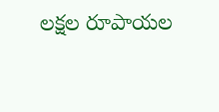లక్షల రూపాయల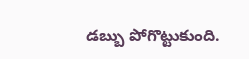డబ్బు పోగొట్టుకుంది.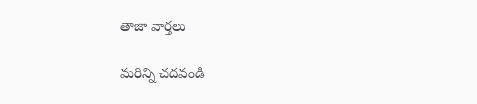తాజా వార్తలు

మరిన్ని చదవండి